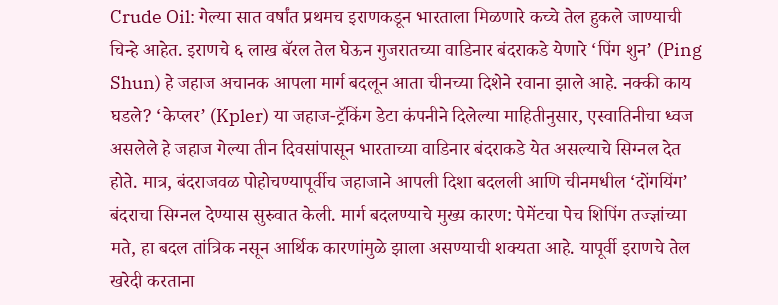Crude Oil: गेल्या सात वर्षांत प्रथमच इराणकडून भारताला मिळणारे कच्चे तेल हुकले जाण्याची चिन्हे आहेत. इराणचे ६ लाख बॅरल तेल घेऊन गुजरातच्या वाडिनार बंदराकडे येणारे ‘पिंग शुन’ (Ping Shun) हे जहाज अचानक आपला मार्ग बदलून आता चीनच्या दिशेने रवाना झाले आहे. नक्की काय घडले? ‘केप्लर’ (Kpler) या जहाज-ट्रॅकिंग डेटा कंपनीने दिलेल्या माहितीनुसार, एस्वातिनीचा ध्वज असलेले हे जहाज गेल्या तीन दिवसांपासून भारताच्या वाडिनार बंदराकडे येत असल्याचे सिग्नल देत होते. मात्र, बंदराजवळ पोहोचण्यापूर्वीच जहाजाने आपली दिशा बदलली आणि चीनमधील ‘दोंगयिंग’ बंदराचा सिग्नल देण्यास सुरुवात केली. मार्ग बदलण्याचे मुख्य कारण: पेमेंटचा पेच शिपिंग तज्ज्ञांच्या मते, हा बदल तांत्रिक नसून आर्थिक कारणांमुळे झाला असण्याची शक्यता आहे. यापूर्वी इराणचे तेल खरेदी करताना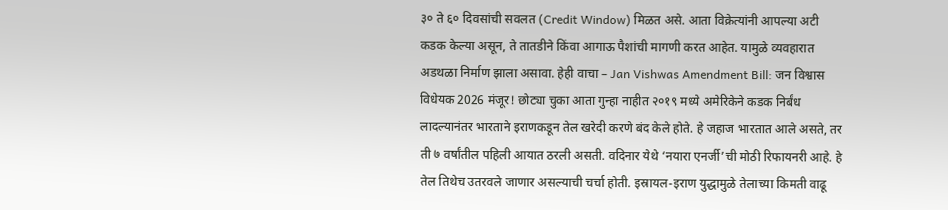३० ते ६० दिवसांची सवलत (Credit Window) मिळत असे. आता विक्रेत्यांनी आपल्या अटी कडक केल्या असून, ते तातडीने किंवा आगाऊ पैशांची मागणी करत आहेत. यामुळे व्यवहारात अडथळा निर्माण झाला असावा. हेही वाचा – Jan Vishwas Amendment Bill: जन विश्वास विधेयक 2026 मंजूर! छोट्या चुका आता गुन्हा नाहीत २०१९ मध्ये अमेरिकेने कडक निर्बंध लादल्यानंतर भारताने इराणकडून तेल खरेदी करणे बंद केले होते. हे जहाज भारतात आले असते, तर ती ७ वर्षांतील पहिली आयात ठरली असती. वदिनार येथे ‘नयारा एनर्जी’ची मोठी रिफायनरी आहे. हे तेल तिथेच उतरवले जाणार असल्याची चर्चा होती. इस्रायल-इराण युद्धामुळे तेलाच्या किमती वाढू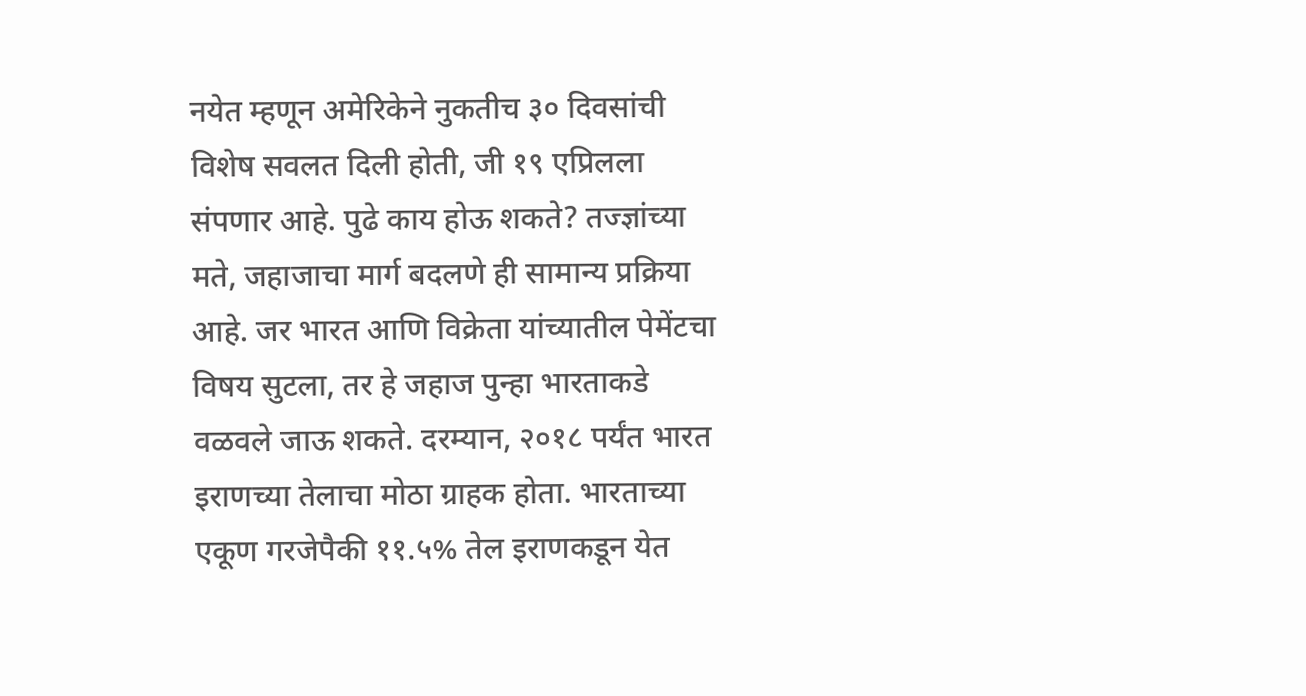नयेत म्हणून अमेरिकेने नुकतीच ३० दिवसांची विशेष सवलत दिली होती, जी १९ एप्रिलला संपणार आहे. पुढे काय होऊ शकते? तज्ज्ञांच्या मते, जहाजाचा मार्ग बदलणे ही सामान्य प्रक्रिया आहे. जर भारत आणि विक्रेता यांच्यातील पेमेंटचा विषय सुटला, तर हे जहाज पुन्हा भारताकडे वळवले जाऊ शकते. दरम्यान, २०१८ पर्यंत भारत इराणच्या तेलाचा मोठा ग्राहक होता. भारताच्या एकूण गरजेपैकी ११.५% तेल इराणकडून येत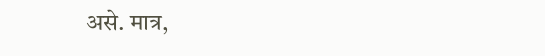असे. मात्र,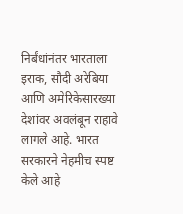निर्बंधांनंतर भारताला इराक, सौदी अरेबिया आणि अमेरिकेसारख्या देशांवर अवलंबून राहावे लागले आहे. भारत सरकारने नेहमीच स्पष्ट केले आहे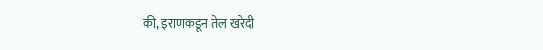की, इराणकडून तेल खरेदी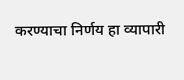करण्याचा निर्णय हा व्यापारी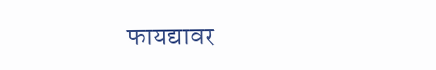फायद्यावर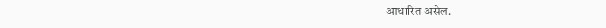आधारित असेल.